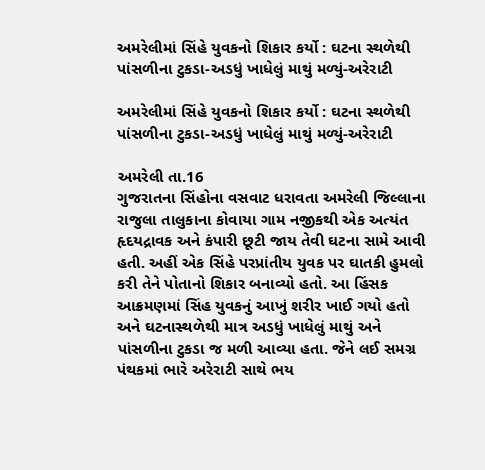અમરેલીમાં સિંહે યુવકનો શિકાર કર્યો : ઘટના સ્થળેથી પાંસળીના ટુકડા-અડધું ખાધેલું માથું મળ્યું-અરેરાટી

અમરેલીમાં સિંહે યુવકનો શિકાર કર્યો : ઘટના સ્થળેથી પાંસળીના ટુકડા-અડધું ખાધેલું માથું મળ્યું-અરેરાટી

અમરેલી તા.16
ગુજરાતના સિંહોના વસવાટ ધરાવતા અમરેલી જિલ્લાના રાજુલા તાલુકાના કોવાયા ગામ નજીકથી એક અત્યંત હૃદયદ્રાવક અને કંપારી છૂટી જાય તેવી ઘટના સામે આવી હતી. અહીં એક સિંહે પરપ્રાંતીય યુવક પર ઘાતકી હુમલો કરી તેને પોતાનો શિકાર બનાવ્યો હતો. આ હિંસક આક્રમણમાં સિંહ યુવકનું આખું શરીર ખાઈ ગયો હતો અને ઘટનાસ્થળેથી માત્ર અડધું ખાધેલું માથું અને પાંસળીના ટુકડા જ મળી આવ્યા હતા. જેને લઈ સમગ્ર પંથકમાં ભારે અરેરાટી સાથે ભય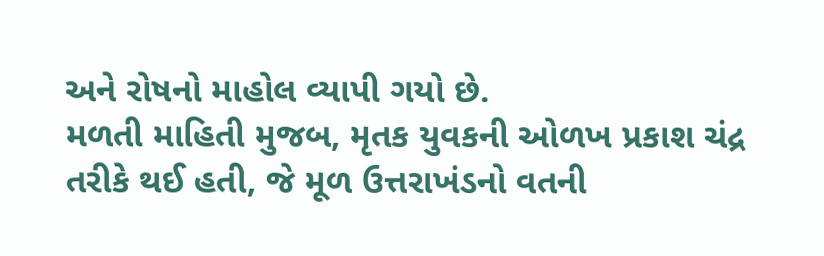અને રોષનો માહોલ વ્યાપી ગયો છે.
મળતી માહિતી મુજબ, મૃતક યુવકની ઓળખ પ્રકાશ ચંદ્ર તરીકે થઈ હતી, જે મૂળ ઉત્તરાખંડનો વતની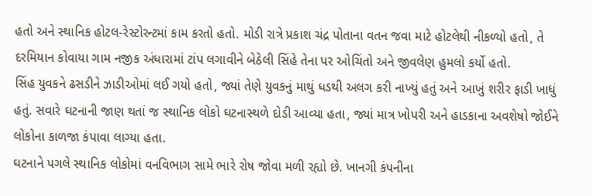હતો અને સ્થાનિક હોટલ-રેસ્ટોરન્ટમાં કામ કરતો હતો. મોડી રાત્રે પ્રકાશ ચંદ્ર પોતાના વતન જવા માટે હોટલેથી નીકળ્યો હતો, તે દરમિયાન કોવાયા ગામ નજીક અંધારામાં ટાંપ લગાવીને બેઠેલી સિંહે તેના પર ઓચિંતો અને જીવલેણ હુમલો કર્યો હતો.
સિંહ યુવકને ઢસડીને ઝાડીઓમાં લઈ ગયો હતો, જ્યાં તેણે યુવકનું માથું ધડથી અલગ કરી નાખ્યું હતું અને આખું શરીર ફાડી ખાધું હતું. સવારે ઘટનાની જાણ થતાં જ સ્થાનિક લોકો ઘટનાસ્થળે દોડી આવ્યા હતા, જ્યાં માત્ર ખોપરી અને હાડકાના અવશેષો જોઈને લોકોના કાળજા કંપાવા લાગ્યા હતા.
ઘટનાને પગલે સ્થાનિક લોકોમાં વનવિભાગ સામે ભારે રોષ જોવા મળી રહ્યો છે. ખાનગી કંપનીના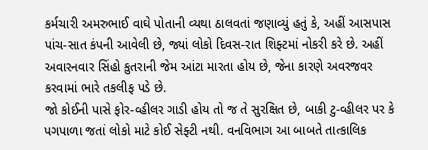કર્મચારી અમરુભાઈ વાઘે પોતાની વ્યથા ઠાલવતાં જણાવ્યું હતું કે, અહીં આસપાસ પાંચ-સાત કંપની આવેલી છે, જ્યાં લોકો દિવસ-રાત શિફ્ટમાં નોકરી કરે છે. અહીં અવારનવાર સિંહો કુતરાની જેમ આંટા મારતા હોય છે, જેના કારણે અવરજવર કરવામાં ભારે તકલીફ પડે છે.
જો કોઈની પાસે ફોર-વ્હીલર ગાડી હોય તો જ તે સુરક્ષિત છે, બાકી ટુ-વ્હીલર પર કે પગપાળા જતાં લોકો માટે કોઈ સેફ્ટી નથી. વનવિભાગ આ બાબતે તાત્કાલિક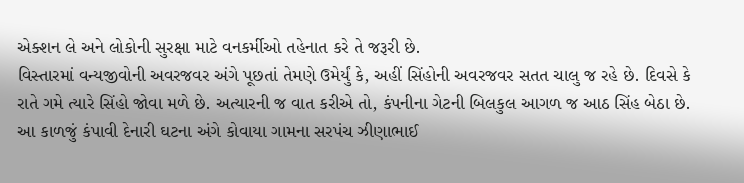એક્શન લે અને લોકોની સુરક્ષા માટે વનકર્મીઓ તહેનાત કરે તે જરૂરી છે.
વિસ્તારમાં વન્યજીવોની અવરજવર અંગે પૂછતાં તેમણે ઉમેર્યું કે, અહીં સિંહોની અવરજવર સતત ચાલુ જ રહે છે. દિવસે કે રાતે ગમે ત્યારે સિંહો જોવા મળે છે. અત્યારની જ વાત કરીએ તો, કંપનીના ગેટની બિલકુલ આગળ જ આઠ સિંહ બેઠા છે.
આ કાળજું કંપાવી દેનારી ઘટના અંગે કોવાયા ગામના સરપંચ ઝીણાભાઈ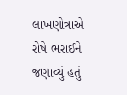લાખણોત્રાએ રોષે ભરાઈને જણાવ્યું હતું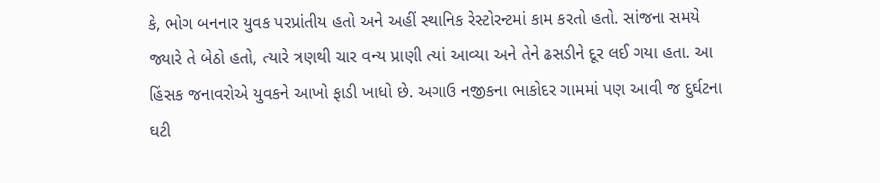કે, ભોગ બનનાર યુવક પરપ્રાંતીય હતો અને અહીં સ્થાનિક રેસ્ટોરન્ટમાં કામ કરતો હતો. સાંજના સમયે જ્યારે તે બેઠો હતો, ત્યારે ત્રણથી ચાર વન્ય પ્રાણી ત્યાં આવ્યા અને તેને ઢસડીને દૂર લઈ ગયા હતા. આ હિંસક જનાવરોએ યુવકને આખો ફાડી ખાધો છે. અગાઉ નજીકના ભાકોદર ગામમાં પણ આવી જ દુર્ઘટના ઘટી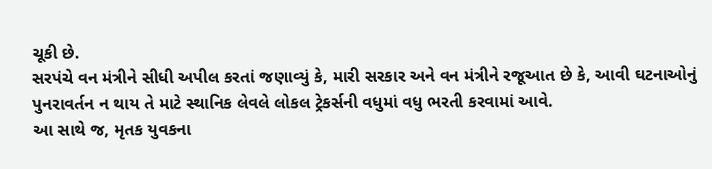ચૂકી છે.
સરપંચે વન મંત્રીને સીધી અપીલ કરતાં જણાવ્યું કે, મારી સરકાર અને વન મંત્રીને રજૂઆત છે કે, આવી ઘટનાઓનું પુનરાવર્તન ન થાય તે માટે સ્થાનિક લેવલે લોકલ ટ્રેકર્સની વધુમાં વધુ ભરતી કરવામાં આવે.
આ સાથે જ, મૃતક યુવકના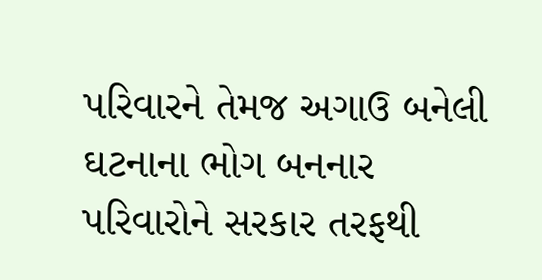પરિવારને તેમજ અગાઉ બનેલી ઘટનાના ભોગ બનનાર પરિવારોને સરકાર તરફથી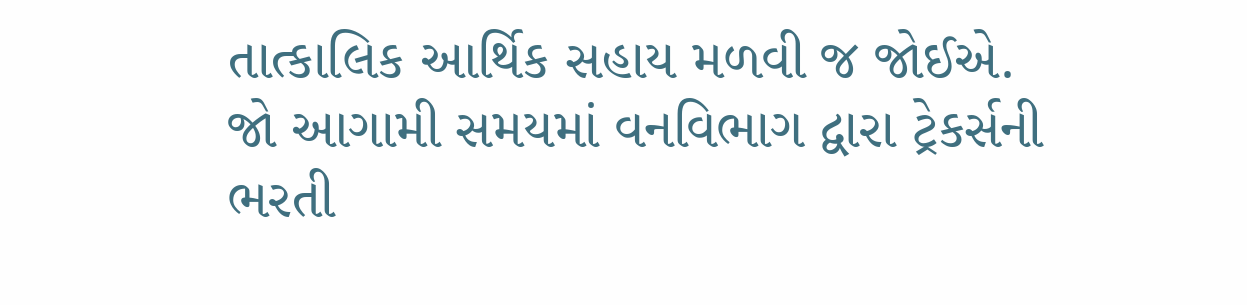તાત્કાલિક આર્થિક સહાય મળવી જ જોઈએ. જો આગામી સમયમાં વનવિભાગ દ્વારા ટ્રેકર્સની ભરતી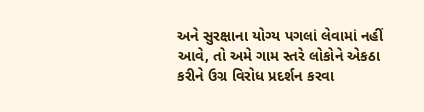અને સુરક્ષાના યોગ્ય પગલાં લેવામાં નહીં આવે, તો અમે ગામ સ્તરે લોકોને એકઠા કરીને ઉગ્ર વિરોધ પ્રદર્શન કરવા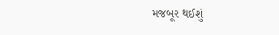મજબૂર થઈશું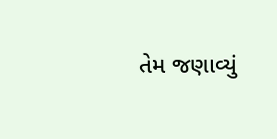તેમ જણાવ્યું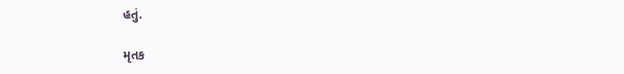હતું.

મૃતક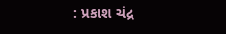: પ્રકાશ ચંદ્ર